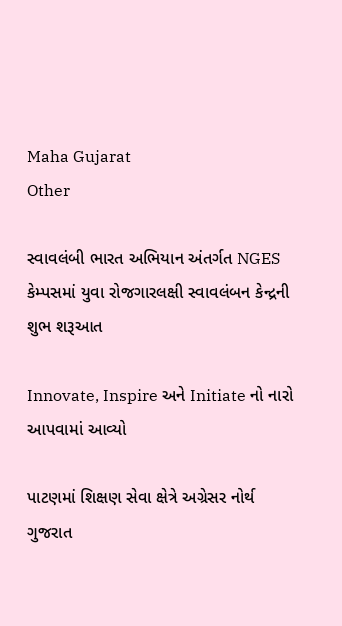Maha Gujarat
Other

સ્વાવલંબી ભારત અભિયાન અંતર્ગત NGES કેમ્પસમાં યુવા રોજગારલક્ષી સ્વાવલંબન કેન્દ્રની શુભ શરૂઆત

Innovate, Inspire અને Initiate નો નારો આપવામાં આવ્યો

પાટણમાં શિક્ષણ સેવા ક્ષેત્રે અગ્રેસર નોર્થ ગુજરાત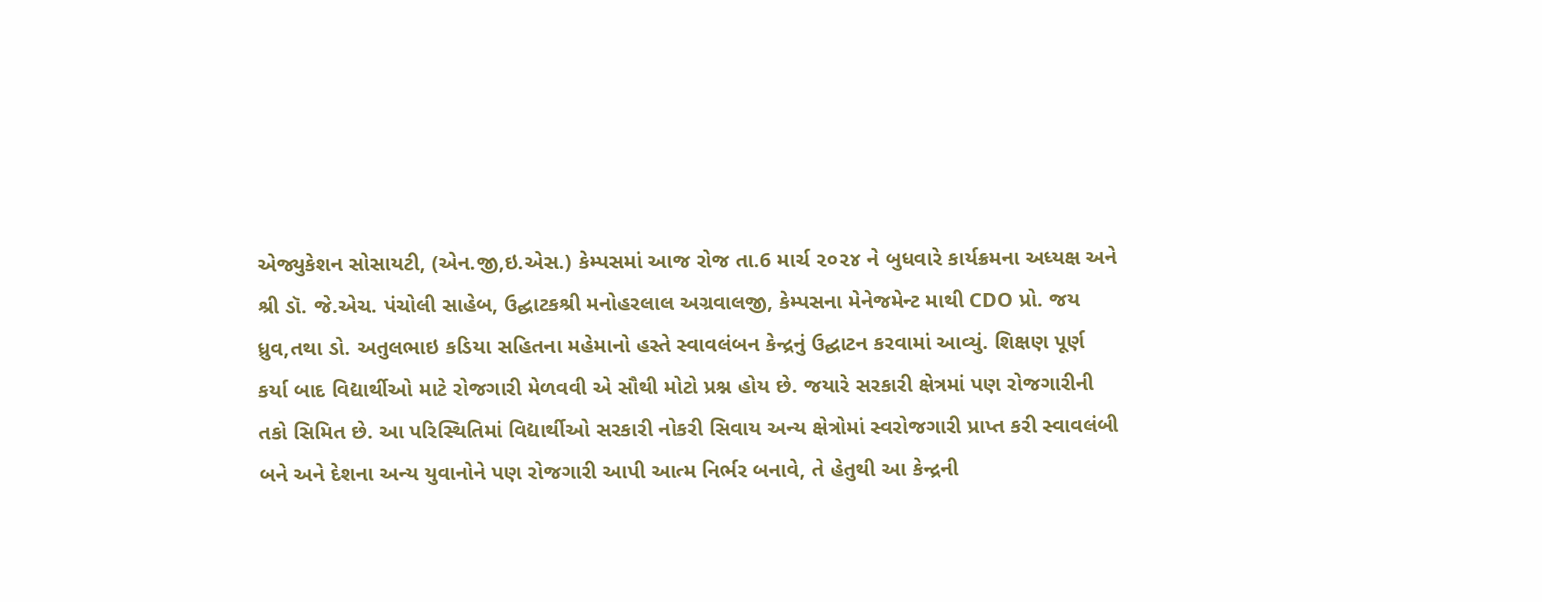એજ્યુકેશન સોસાયટી, (એન.જી,ઇ.એસ.) કેમ્પસમાં આજ રોજ તા.6 માર્ચ ૨૦૨૪ ને બુધવારે કાર્યક્રમના અધ્યક્ષ અને શ્રી ડૉ. જે.એચ. પંચોલી સાહેબ, ઉદ્ઘાટકશ્રી મનોહરલાલ અગ્રવાલજી, કેમ્પસના મેનેજમેન્ટ માથી CDO પ્રો. જય ધ્રુવ,તથા ડો. અતુલભાઇ કડિયા સહિતના મહેમાનો હસ્તે સ્વાવલંબન કેન્દ્રનું ઉદ્ઘાટન કરવામાં આવ્યું. શિક્ષણ પૂર્ણ કર્યા બાદ વિદ્યાર્થીઓ માટે રોજગારી મેળવવી એ સૌથી મોટો પ્રશ્ન હોય છે. જયારે સરકારી ક્ષેત્રમાં પણ રોજગારીની તકો સિમિત છે. આ પરિસ્થિતિમાં વિદ્યાર્થીઓ સરકારી નોકરી સિવાય અન્ય ક્ષેત્રોમાં સ્વરોજગારી પ્રાપ્ત કરી સ્વાવલંબી બને અને દેશના અન્ય યુવાનોને પણ રોજગારી આપી આત્મ નિર્ભર બનાવે, તે હેતુથી આ કેન્દ્રની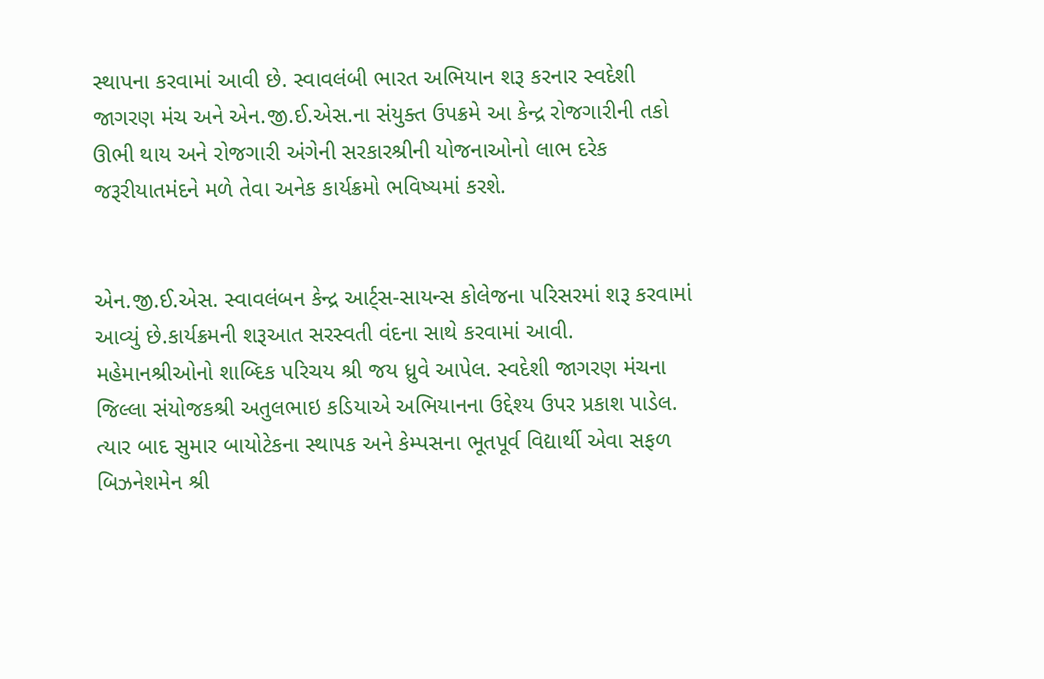સ્થાપના કરવામાં આવી છે. સ્વાવલંબી ભારત અભિયાન શરૂ કરનાર સ્વદેશી જાગરણ મંચ અને એન.જી.ઈ.એસ.ના સંયુક્ત ઉપક્રમે આ કેન્દ્ર રોજગારીની તકો ઊભી થાય અને રોજગારી અંગેની સરકારશ્રીની યોજનાઓનો લાભ દરેક જરૂરીયાતમંદને મળે તેવા અનેક કાર્યક્રમો ભવિષ્યમાં કરશે.


એન.જી.ઈ.એસ. સ્વાવલંબન કેન્દ્ર આર્ટ્સ-સાયન્સ કોલેજના પરિસરમાં શરૂ કરવામાં આવ્યું છે.કાર્યક્રમની શરૂઆત સરસ્વતી વંદના સાથે કરવામાં આવી. મહેમાનશ્રીઓનો શાબ્દિક પરિચય શ્રી જય ધ્રુવે આપેલ. સ્વદેશી જાગરણ મંચના જિલ્લા સંયોજકશ્રી અતુલભાઇ કડિયાએ અભિયાનના ઉદ્દેશ્ય ઉપર પ્રકાશ પાડેલ. ત્યાર બાદ સુમાર બાયોટેકના સ્થાપક અને કેમ્પસના ભૂતપૂર્વ વિદ્યાર્થી એવા સફળ બિઝનેશમેન શ્રી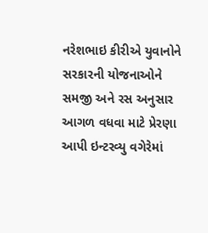નરેશભાઇ કીરીએ યુવાનોને સરકારની યોજનાઓને સમજી અને રસ અનુસાર આગળ વધવા માટે પ્રેરણા આપી ઇન્ટરવ્યુ વગેરેમાં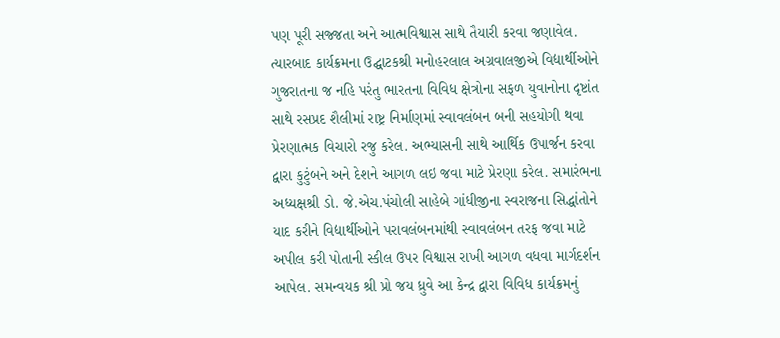પણ પૂરી સજ્જતા અને આત્મવિશ્વાસ સાથે તૈયારી કરવા જણાવેલ. ત્યારબાદ કાર્યક્રમના ઉદ્ઘાટકશ્રી મનોહરલાલ અગ્રવાલજીએ વિદ્યાર્થીઓને ગુજરાતના જ નહિ પરંતુ ભારતના વિવિધ ક્ષેત્રોના સફળ યુવાનોના દૃષ્ટાંત સાથે રસપ્રદ શૈલીમાં રાષ્ટ્ર નિર્માણમાં સ્વાવલંબન બની સહયોગી થવા પ્રેરણાત્મક વિચારો રજુ કરેલ. અભ્યાસની સાથે આર્થિક ઉપાર્જન કરવા દ્વારા કુટુંબને અને દેશને આગળ લઇ જવા માટે પ્રેરણા કરેલ. સમારંભના અધ્યક્ષશ્રી ડો. જે.એચ.પંચોલી સાહેબે ગાંધીજીના સ્વરાજના સિદ્ધાંતોને યાદ કરીને વિદ્યાર્થીઓને પરાવલંબનમાંથી સ્વાવલંબન તરફ જવા માટે અપીલ કરી પોતાની સ્કીલ ઉપર વિશ્વાસ રાખી આગળ વધવા માર્ગદર્શન આપેલ. સમન્વયક શ્રી પ્રો જય ધ્રુવે આ કેન્દ્ર દ્વારા વિવિધ કાર્યક્રમનું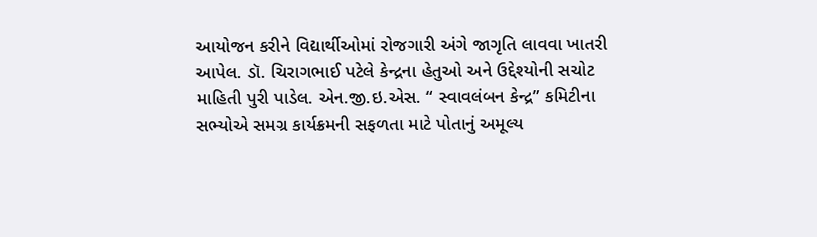આયોજન કરીને વિદ્યાર્થીઓમાં રોજગારી અંગે જાગૃતિ લાવવા ખાતરી આપેલ. ડૉ. ચિરાગભાઈ પટેલે કેન્દ્રના હેતુઓ અને ઉદ્દેશ્યોની સચોટ માહિતી પુરી પાડેલ. એન.જી.ઇ.એસ. “ સ્વાવલંબન કેન્દ્ર” કમિટીના સભ્યોએ સમગ્ર કાર્યક્રમની સફળતા માટે પોતાનું અમૂલ્ય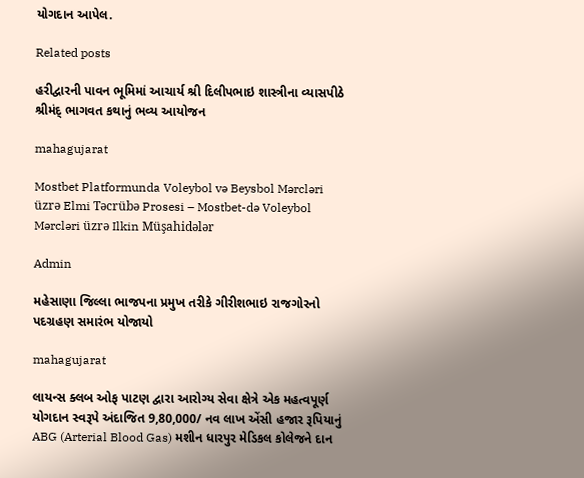યોગદાન આપેલ.

Related posts

હરીદ્વારની પાવન ભૂમિમાં આચાર્ય શ્રી દિલીપભાઇ શાસ્ત્રીના વ્યાસપીઠે શ્રીમંદ્ ભાગવત કથાનું ભવ્ય આયોજન

mahagujarat

Mostbet Platformunda Voleybol və Beysbol Mərcləri üzrə Elmi Təcrübə Prosesi – Mostbet-də Voleybol Mərcləri üzrə Ilkin Müşahidələr

Admin

મહેસાણા જિલ્લા ભાજપના પ્રમુખ તરીકે ગીરીશભાઇ રાજગોરનો પદગ્રહણ સમારંભ યોજાયો

mahagujarat

લાયન્સ ક્લબ ઓફ પાટણ દ્વારા આરોગ્ય સેવા ક્ષેત્રે એક મહત્વપૂર્ણ યોગદાન સ્વરૂપે અંદાજિત 9,80,000/ નવ લાખ એંસી હજાર રૂપિયાનું ABG (Arterial Blood Gas) મશીન ધારપુર મેડિકલ કોલેજને દાન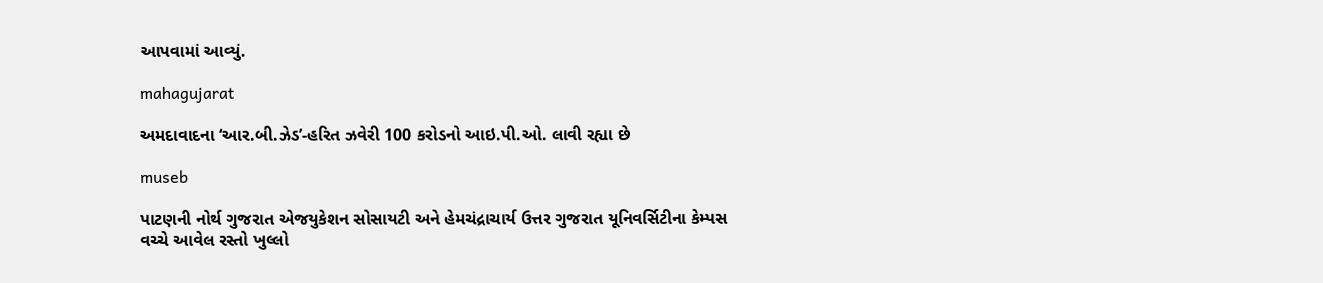આપવામાં આવ્યું.

mahagujarat

અમદાવાદના ‘આર.બી.ઝેડ’-હરિત ઝવેરી 100 કરોડનો આઇ.પી.ઓ. લાવી રહ્યા છે

museb

પાટણની નોર્થ ગુજરાત એજયુકેશન સોસાયટી અને હેમચંદ્રાચાર્ય ઉત્તર ગુજરાત યૂનિવર્સિટીના કેમ્પસ વચ્ચે આવેલ રસ્તો ખુલ્લો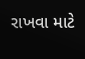રાખવા માટે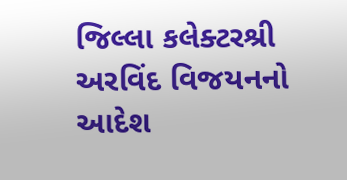જિલ્લા કલેક્ટરશ્રી અરવિંદ વિજયનનો આદેશ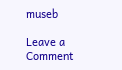museb

Leave a Comment